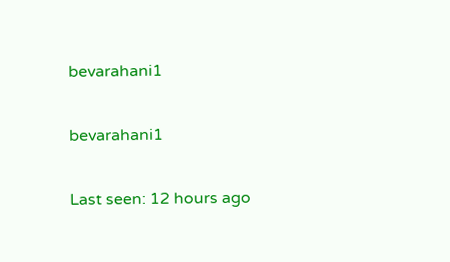bevarahani1

bevarahani1

Last seen: 12 hours ago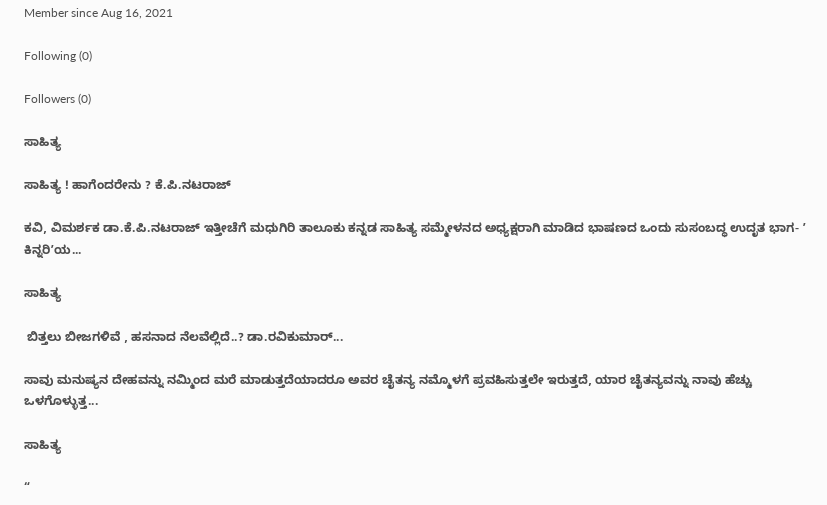Member since Aug 16, 2021

Following (0)

Followers (0)

ಸಾಹಿತ್ಯ

ಸಾಹಿತ್ಯ ! ಹಾಗೆಂದರೇನು ? ಕೆ.ಪಿ.ನಟರಾಜ್

ಕವಿ, ವಿಮರ್ಶಕ ಡಾ.ಕೆ.ಪಿ.ನಟರಾಜ್‌ ಇತ್ತೀಚೆಗೆ ಮಧುಗಿರಿ ತಾಲೂಕು ಕನ್ನಡ ಸಾಹಿತ್ಯ ಸಮ್ಮೇಳನದ ಅಧ್ಯಕ್ಷರಾಗಿ ಮಾಡಿದ ಭಾಷಣದ ಒಂದು ಸುಸಂಬದ್ಧ ಉದೃತ ಭಾಗ- ʼ ಕಿನ್ನರಿʼಯ...

ಸಾಹಿತ್ಯ

 ಬಿತ್ತಲು ಬೀಜಗಳಿವೆ , ಹಸನಾದ ನೆಲವೆಲ್ಲಿದೆ..? ಡಾ.ರವಿಕುಮಾರ್‌...

ಸಾವು ಮನುಷ್ಯನ ದೇಹವನ್ನು ನಮ್ಮಿಂದ ಮರೆ ಮಾಡುತ್ತದೆಯಾದರೂ ಅವರ ಚೈತನ್ಯ ನಮ್ಮೊಳಗೆ ಪ್ರವಹಿಸುತ್ತಲೇ ಇರುತ್ತದೆ, ಯಾರ ಚೈತನ್ಯವನ್ನು ನಾವು ಹೆಚ್ಚು ಒಳಗೊಳ್ಳುತ್ತ...

ಸಾಹಿತ್ಯ

“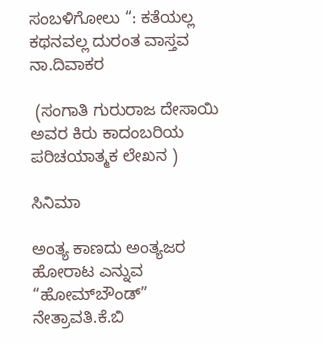ಸಂಬಳಿಗೋಲು “: ಕತೆಯಲ್ಲ ಕಥನವಲ್ಲ ದುರಂತ ವಾಸ್ತವ ನಾ.ದಿವಾಕರ

 (ಸಂಗಾತಿ ಗುರುರಾಜ ದೇಸಾಯಿ ಅವರ ಕಿರು ಕಾದಂಬರಿಯ ಪರಿಚಯಾತ್ಮಕ ಲೇಖನ )

ಸಿನಿಮಾ

ಅಂತ್ಯ ಕಾಣದು ಅಂತ್ಯಜರ ಹೋರಾಟ ಎನ್ನುವ “ಹೋಮ್‌ಬೌಂಡ್” ನೇತ್ರಾವತಿ.ಕೆ.ಬಿ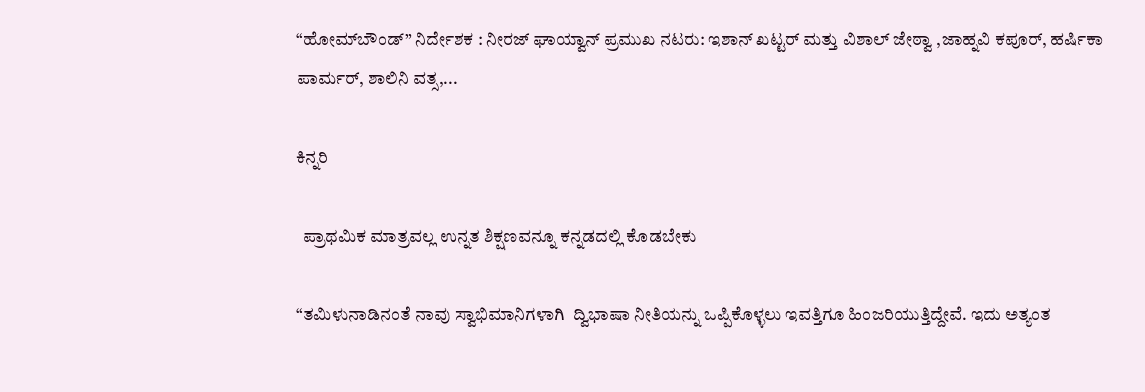“ಹೋಮ್‌ಬೌಂಡ್” ನಿರ್ದೇಶಕ : ನೀರಜ್ ಘಾಯ್ವಾನ್ ಪ್ರಮುಖ ನಟರು: ಇಶಾನ್ ಖಟ್ಟರ್ ಮತ್ತು ವಿಶಾಲ್ ಜೇಠ್ವಾ ,ಜಾಹ್ನವಿ ಕಪೂರ್, ಹರ್ಷಿಕಾ ಪಾರ್ಮರ್, ಶಾಲಿನಿ ವತ್ಸ,...

ಕಿನ್ನರಿ

  ಪ್ರಾಥಮಿಕ ಮಾತ್ರವಲ್ಲ ಉನ್ನತ ಶಿಕ್ಷಣವನ್ನೂ ಕನ್ನಡದಲ್ಲಿ ಕೊಡಬೇಕು

“ತಮಿಳುನಾಡಿನಂತೆ ನಾವು ಸ್ವಾಭಿಮಾನಿಗಳಾಗಿ  ದ್ವಿಭಾಷಾ ನೀತಿಯನ್ನು ಒಪ್ಪಿಕೊಳ್ಳಲು ಇವತ್ತಿಗೂ ಹಿಂಜರಿಯುತ್ತಿದ್ದೇವೆ. ಇದು ಅತ್ಯಂತ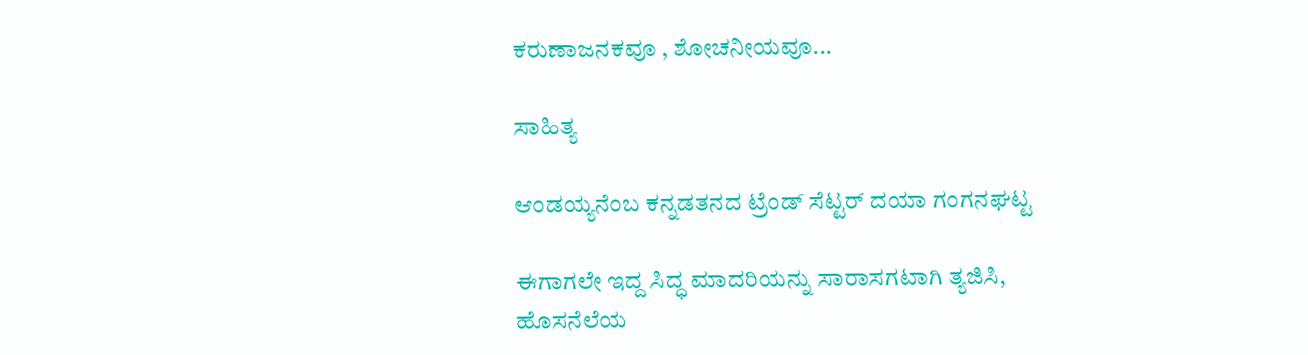ಕರುಣಾಜನಕವೂ , ಶೋಚನೀಯವೂ...

ಸಾಹಿತ್ಯ

ಆಂಡಯ್ಯನೆಂಬ ಕನ್ನಡತನದ ಟ್ರೆಂಡ್ ಸೆಟ್ಟರ್ ದಯಾ ಗಂಗನಘಟ್ಟ

ಈಗಾಗಲೇ‌ ಇದ್ದ ಸಿದ್ಧ ಮಾದರಿಯನ್ನು ಸಾರಾಸಗಟಾಗಿ ತ್ಯಜಿಸಿ, ಹೊಸನೆಲೆಯ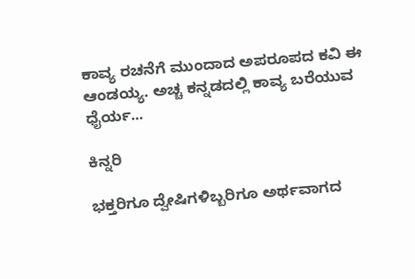ಕಾವ್ಯ ರಚನೆಗೆ ಮುಂದಾದ ಅಪರೂಪದ ಕವಿ ಈ ಆಂಡಯ್ಯ. ಅಚ್ಚ ಕನ್ನಡದಲ್ಲಿ ಕಾವ್ಯ ಬರೆಯುವ ಧೈರ್ಯ...

ಕಿನ್ನರಿ

ಭಕ್ತರಿಗೂ ದ್ವೇಷಿಗಳಿಬ್ಬರಿಗೂ ಅರ್ಥವಾಗದ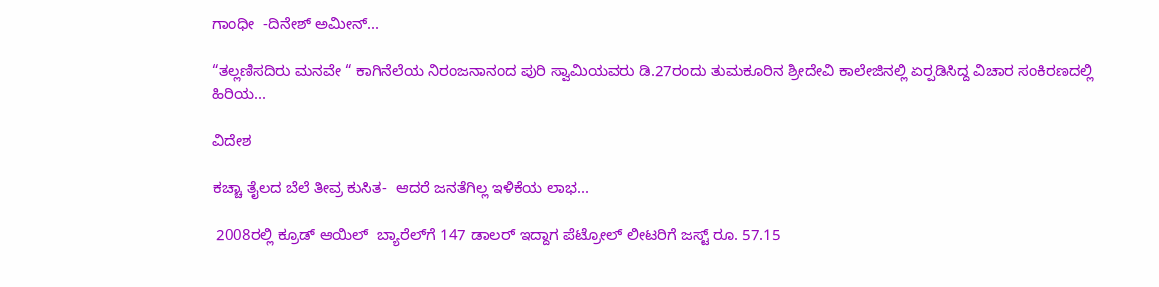ಗಾಂಧೀ  -ದಿನೇಶ್‌ ಅಮೀನ್‌...

“ತಲ್ಲಣಿಸದಿರು ಮನವೇ “ ಕಾಗಿನೆಲೆಯ ನಿರಂಜನಾನಂದ ಪುರಿ ಸ್ವಾಮಿಯವರು ಡಿ.27ರಂದು ತುಮಕೂರಿನ ಶ್ರೀದೇವಿ ಕಾಲೇಜಿನಲ್ಲಿ ಏರ‍್ಪಡಿಸಿದ್ದ ವಿಚಾರ ಸಂಕಿರಣದಲ್ಲಿ ಹಿರಿಯ...

ವಿದೇಶ

ಕಚ್ಚಾ ತೈಲದ ಬೆಲೆ ತೀವ್ರ ಕುಸಿತ-  ಆದರೆ ಜನತೆಗಿಲ್ಲ ಇಳಿಕೆಯ ಲಾಭ...

 2008ರಲ್ಲಿ ಕ್ರೂಡ್‌ ಆಯಿಲ್‌  ಬ್ಯಾರೆಲ್‌ಗೆ 147 ಡಾಲರ್‌ ಇದ್ದಾಗ ಪೆಟ್ರೋಲ್‌ ಲೀಟರಿಗೆ ಜಸ್ಟ್‌ ರೂ. 57.15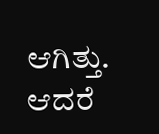ಆಗಿತ್ತು. ಆದರೆ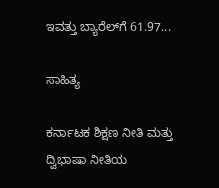ಇವತ್ತು ಬ್ಯಾರೆಲ್‌ಗೆ 61.97...

ಸಾಹಿತ್ಯ

ಕರ್ನಾಟಕ ಶಿಕ್ಷಣ ನೀತಿ ಮತ್ತು ದ್ವಿಭಾಷಾ ನೀತಿಯ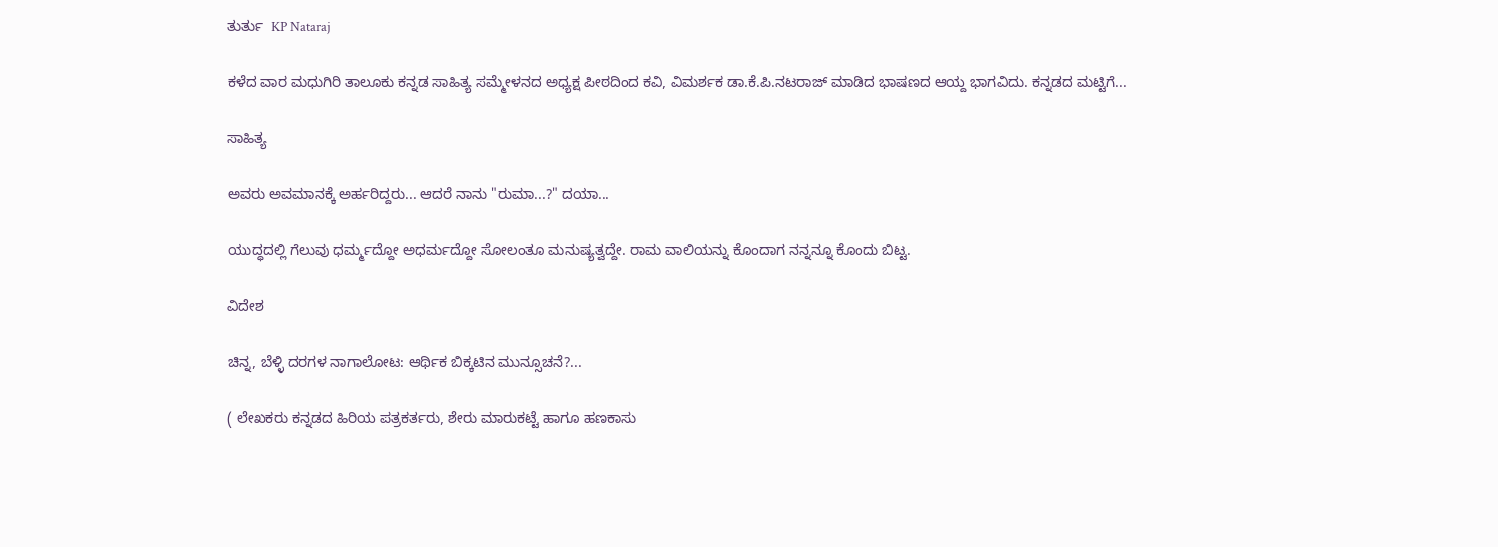ತುರ್ತು  KP Nataraj

ಕಳೆದ ವಾರ ಮಧುಗಿರಿ ತಾಲೂಕು ಕನ್ನಡ ಸಾಹಿತ್ಯ ಸಮ್ಮೇಳನದ ಅಧ್ಯಕ್ಷ ಪೀಠದಿಂದ ಕವಿ, ವಿಮರ್ಶಕ ಡಾ.ಕೆ.ಪಿ.ನಟರಾಜ್ ಮಾಡಿದ ಭಾಷಣದ ಆಯ್ದ ಭಾಗವಿದು. ಕನ್ನಡದ ಮಟ್ಟಿಗೆ...

ಸಾಹಿತ್ಯ

ಅವರು ಅವಮಾನಕ್ಕೆ ಅರ್ಹರಿದ್ದರು... ಆದರೆ ನಾನು "ರುಮಾ...?" ದಯಾ...

ಯುದ್ಧದಲ್ಲಿ ಗೆಲುವು ಧರ್ಮ್ಮದ್ದೋ ಅಧರ್ಮದ್ದೋ ಸೋಲಂತೂ ಮನುಷ್ಯತ್ವದ್ದೇ. ರಾಮ ವಾಲಿಯನ್ನು ಕೊಂದಾಗ ನನ್ನನ್ನೂ ಕೊಂದು ಬಿಟ್ಟ.

ವಿದೇಶ

ಚಿನ್ನ, ಬೆಳ್ಳಿ ದರಗಳ ನಾಗಾಲೋಟ: ಆರ್ಥಿಕ ಬಿಕ್ಕಟಿನ ಮುನ್ಸೂಚನೆ?...

( ಲೇಖಕರು ಕನ್ನಡದ ಹಿರಿಯ ಪತ್ರಕರ್ತರು, ಶೇರು ಮಾರುಕಟ್ಟೆ ಹಾಗೂ ಹಣಕಾಸು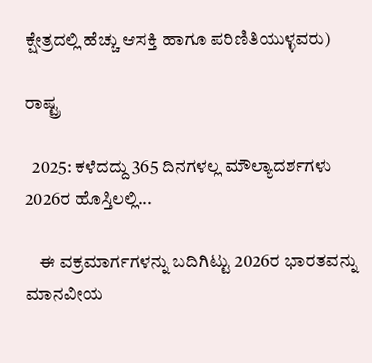ಕ್ಷೇತ್ರದಲ್ಲಿ ಹೆಚ್ಚು ಆಸಕ್ತಿ ಹಾಗೂ ಪರಿಣಿತಿಯುಳ್ಳವರು)

ರಾಷ್ಟ್ರ

  2025: ಕಳೆದದ್ದು 365 ದಿನಗಳಲ್ಲ ಮೌಲ್ಯಾದರ್ಶಗಳು 2026ರ ಹೊಸ್ತಿಲಲ್ಲಿ...

    ಈ ವಕ್ರಮಾರ್ಗಗಳನ್ನು ಬದಿಗಿಟ್ಟು 2026ರ ಭಾರತವನ್ನು ಮಾನವೀಯ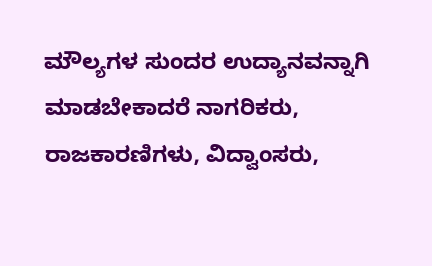ಮೌಲ್ಯಗಳ ಸುಂದರ ಉದ್ಯಾನವನ್ನಾಗಿ ಮಾಡಬೇಕಾದರೆ ನಾಗರಿಕರು, ರಾಜಕಾರಣಿಗಳು, ವಿದ್ವಾಂಸರು,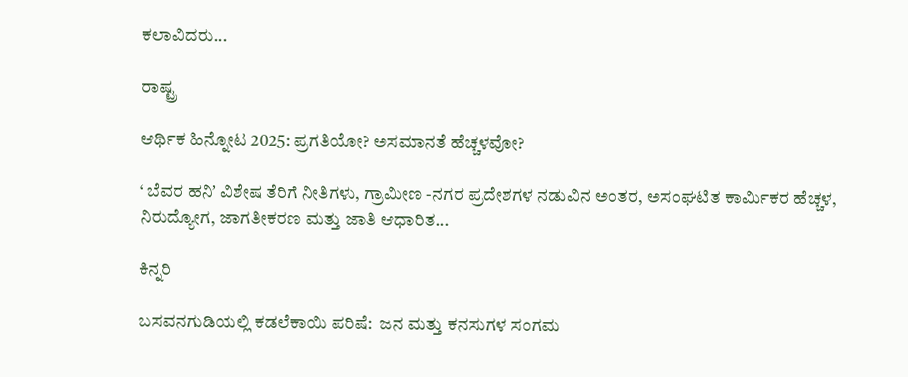ಕಲಾವಿದರು...

ರಾಷ್ಟ್ರ

ಆರ್ಥಿಕ ಹಿನ್ನೋಟ 2025: ಪ್ರಗತಿಯೋ? ಅಸಮಾನತೆ ಹೆಚ್ಚಳವೋ?

‘ ಬೆವರ ಹನಿʼ ವಿಶೇಷ ತೆರಿಗೆ ನೀತಿಗಳು, ಗ್ರಾಮೀಣ -ನಗರ ಪ್ರದೇಶಗಳ ನಡುವಿನ ಅಂತರ, ಅಸಂಘಟಿತ ಕಾರ್ಮಿಕರ ಹೆಚ್ಚಳ, ನಿರುದ್ಯೋಗ, ಜಾಗತೀಕರಣ ಮತ್ತು ಜಾತಿ ಆಧಾರಿತ...

ಕಿನ್ನರಿ

ಬಸವನಗುಡಿಯಲ್ಲಿ ಕಡಲೆಕಾಯಿ ಪರಿಷೆ:  ಜನ ಮತ್ತು ಕನಸುಗಳ ಸಂಗಮ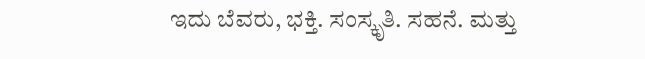ಇದು ಬೆವರು, ಭಕ್ತಿ. ಸಂಸ್ಕೃತಿ. ಸಹನೆ. ಮತ್ತು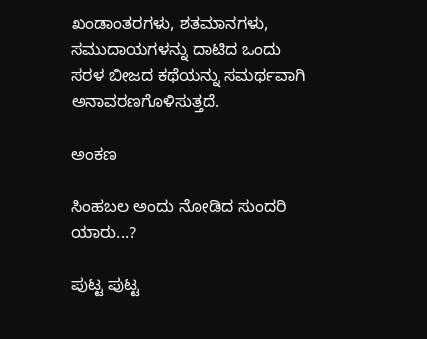ಖಂಡಾಂತರಗಳು, ಶತಮಾನಗಳು, ಸಮುದಾಯಗಳನ್ನು ದಾಟಿದ ಒಂದು ಸರಳ ಬೀಜದ ಕಥೆಯನ್ನು ಸಮರ್ಥವಾಗಿ ಅನಾವರಣಗೊಳಿಸುತ್ತದೆ.

ಅಂಕಣ

ಸಿಂಹಬಲ ಅಂದು ನೋಡಿದ ಸುಂದರಿ ಯಾರು...?

ಪುಟ್ಟ ಪುಟ್ಟ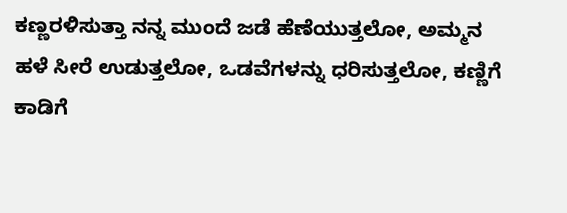ಕಣ್ಣರಳಿಸುತ್ತಾ ನನ್ನ ಮುಂದೆ ಜಡೆ ಹೆಣೆಯುತ್ತಲೋ, ಅಮ್ಮನ ಹಳೆ ಸೀರೆ ಉಡುತ್ತಲೋ, ಒಡವೆಗಳನ್ನು ಧರಿಸುತ್ತಲೋ, ಕಣ್ಣಿಗೆ ಕಾಡಿಗೆ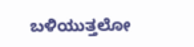ಬಳಿಯುತ್ತಲೋ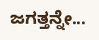ಜಗತ್ತನ್ನೇ...